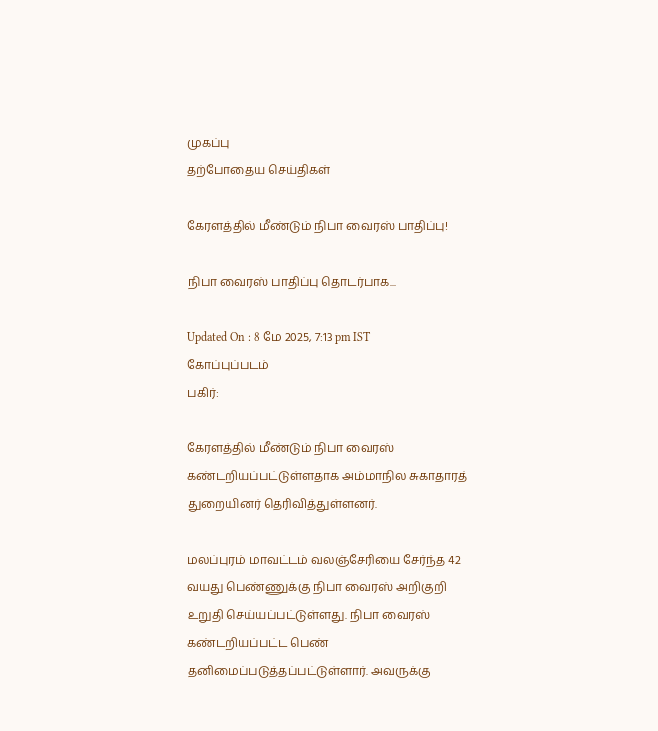முகப்பு
தற்போதைய செய்திகள்

கேரளத்தில் மீண்டும் நிபா வைரஸ் பாதிப்பு!

நிபா வைரஸ் பாதிப்பு தொடர்பாக...

Updated On : 8 மே 2025, 7:13 pm IST
கோப்புப்படம்
பகிர்:

கேரளத்தில் மீண்டும் நிபா வைரஸ் கண்டறியப்பட்டுள்ளதாக அம்மாநில சுகாதாரத் துறையினர் தெரிவித்துள்ளனர்.

மலப்புரம் மாவட்டம் வலஞ்சேரியை சேர்ந்த 42 வயது பெண்ணுக்கு நிபா வைரஸ் அறிகுறி உறுதி செய்யப்பட்டுள்ளது. நிபா வைரஸ் கண்டறியப்பட்ட பெண் தனிமைப்படுத்தப்பட்டுள்ளார். அவருக்கு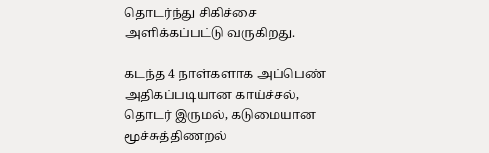தொடர்ந்து சிகிச்சை அளிக்கப்பட்டு வருகிறது.

கடந்த 4 நாள்களாக அப்பெண் அதிகப்படியான காய்ச்சல், தொடர் இருமல், கடுமையான மூச்சுத்திணறல்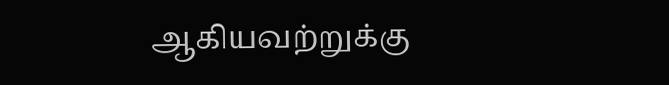ஆகியவற்றுக்கு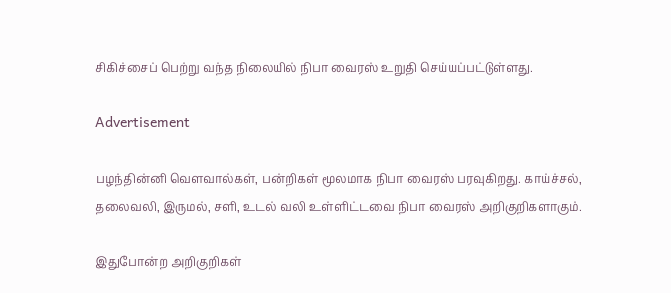சிகிச்சைப் பெற்று வந்த நிலையில் நிபா வைரஸ் உறுதி செய்யப்பட்டுள்ளது.

Advertisement

பழந்தின்னி வௌவால்கள், பன்றிகள் மூலமாக நிபா வைரஸ் பரவுகிறது. காய்ச்சல், தலைவலி, இருமல், சளி, உடல் வலி உள்ளிட்டவை நிபா வைரஸ் அறிகுறிகளாகும்.

இதுபோன்ற அறிகுறிகள்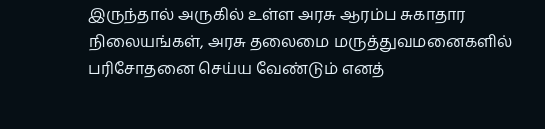இருந்தால் அருகில் உள்ள அரசு ஆரம்ப சுகாதார நிலையங்கள், அரசு தலைமை மருத்துவமனைகளில் பரிசோதனை செய்ய வேண்டும் எனத்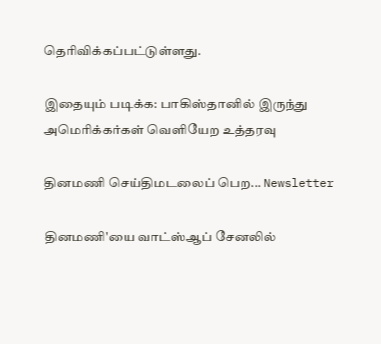தெரிவிக்கப்பட்டுள்ளது.

இதையும் படிக்க: பாகிஸ்தானில் இருந்து அமெரிக்கர்கள் வெளியேற உத்தரவு

தினமணி செய்திமடலைப் பெற... Newsletter

தினமணி'யை வாட்ஸ்ஆப் சேனலில்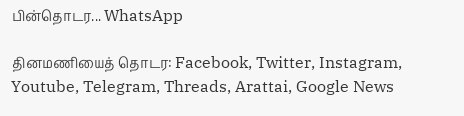பின்தொடர... WhatsApp

தினமணியைத் தொடர: Facebook, Twitter, Instagram, Youtube, Telegram, Threads, Arattai, Google News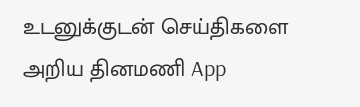உடனுக்குடன் செய்திகளை அறிய தினமணி App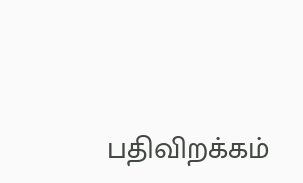பதிவிறக்கம்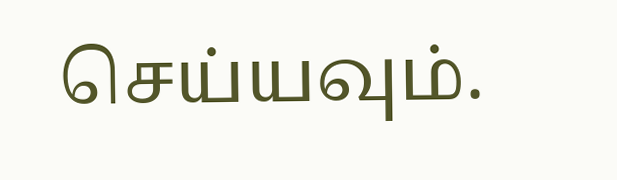செய்யவும்.